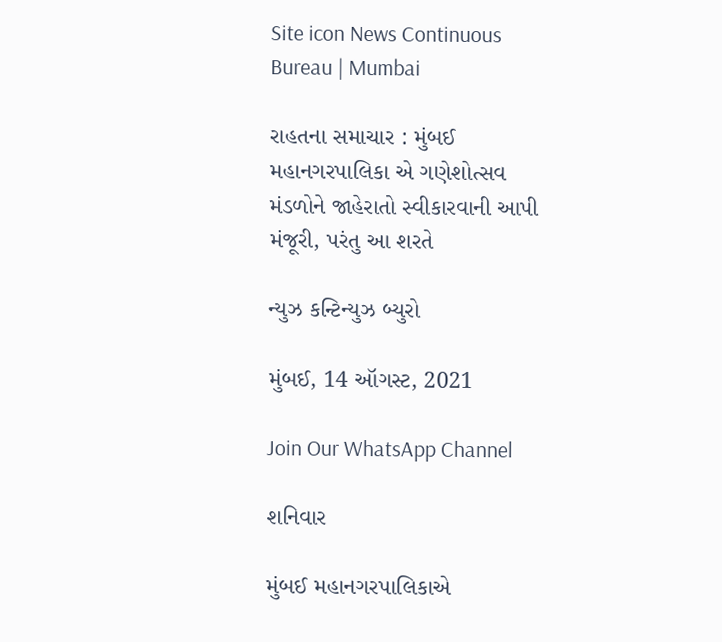Site icon News Continuous Bureau | Mumbai

રાહતના સમાચાર : મુંબઈ મહાનગરપાલિકા એ ગણેશોત્સવ મંડળોને જાહેરાતો સ્વીકારવાની આપી મંજૂરી, પરંતુ આ શરતે

ન્યુઝ કન્ટિન્યુઝ બ્યુરો

મુંબઈ, 14 ઑગસ્ટ, 2021

Join Our WhatsApp Channel

શનિવાર

મુંબઈ મહાનગરપાલિકાએ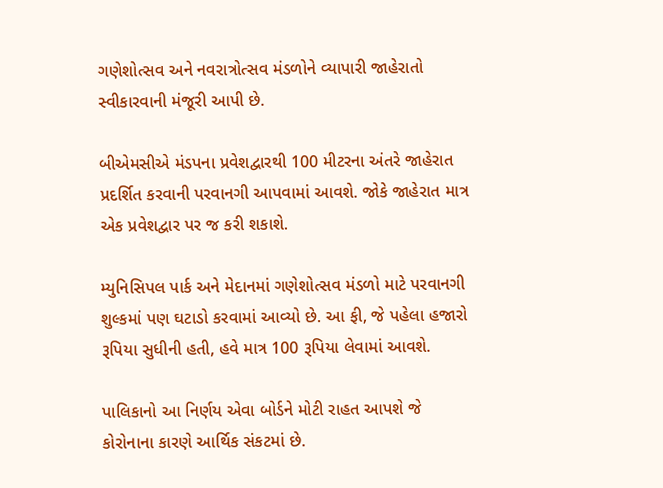ગણેશોત્સવ અને નવરાત્રોત્સવ મંડળોને વ્યાપારી જાહેરાતો સ્વીકારવાની મંજૂરી આપી છે.

બીએમસીએ મંડપના પ્રવેશદ્વારથી 100 મીટરના અંતરે જાહેરાત પ્રદર્શિત કરવાની પરવાનગી આપવામાં આવશે. જોકે જાહેરાત માત્ર એક પ્રવેશદ્વાર પર જ કરી શકાશે.

મ્યુનિસિપલ પાર્ક અને મેદાનમાં ગણેશોત્સવ મંડળો માટે પરવાનગી શુલ્કમાં પણ ઘટાડો કરવામાં આવ્યો છે. આ ફી, જે પહેલા હજારો રૂપિયા સુધીની હતી, હવે માત્ર 100 રૂપિયા લેવામાં આવશે.

પાલિકાનો આ નિર્ણય એવા બોર્ડને મોટી રાહત આપશે જે કોરોનાના કારણે આર્થિક સંકટમાં છે.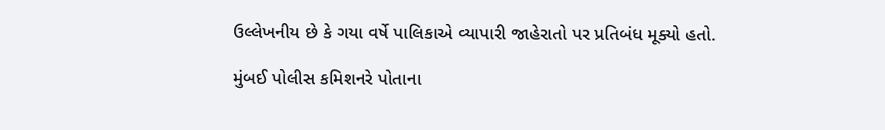ઉલ્લેખનીય છે કે ગયા વર્ષે પાલિકાએ વ્યાપારી જાહેરાતો પર પ્રતિબંધ મૂક્યો હતો.

મુંબઈ પોલીસ કમિશનરે પોતાના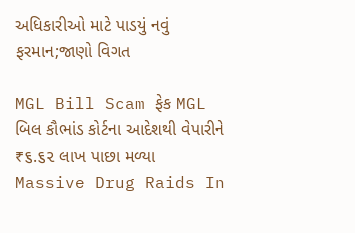અધિકારીઓ માટે પાડયું નવું ફરમાન;જાણો વિગત

MGL Bill Scam ફેક MGL બિલ કૌભાંડ કોર્ટના આદેશથી વેપારીને ₹૬.૬૨ લાખ પાછા મળ્યા
Massive Drug Raids In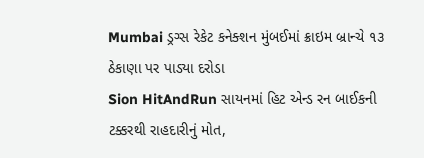Mumbai ડ્રગ્સ રેકેટ કનેક્શન મુંબઈમાં ક્રાઇમ બ્રાન્ચે ૧૩ ઠેકાણા પર પાડ્યા દરોડા
Sion HitAndRun સાયનમાં હિટ એન્ડ રન બાઈકની ટક્કરથી રાહદારીનું મોત,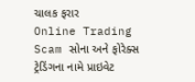ચાલક ફરાર
Online Trading Scam સોના અને ફોરેક્સ ટ્રેડિંગના નામે પ્રાઇવેટ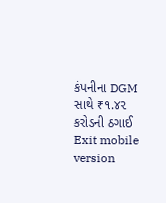કંપનીના DGM સાથે ₹૧.૪૨ કરોડની ઠગાઈ
Exit mobile version